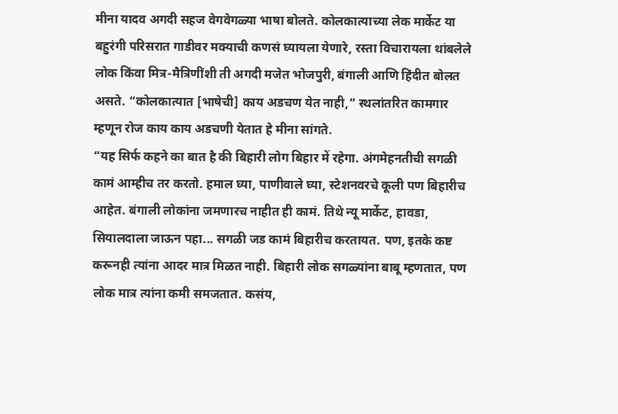मीना यादव अगदी सहज वेगवेगळ्या भाषा बोलते. कोलकात्याच्या लेक मार्केट या बहुरंगी परिसरात गाडीवर मक्याची कणसं घ्यायला येणारे, रस्ता विचारायला थांबलेले लोक किंवा मित्र-मैत्रिणींशी ती अगदी मजेत भोजपुरी, बंगाली आणि हिंदीत बोलत असते. “कोलकात्यात [भाषेची] काय अडचण येत नाही,” स्थलांतरित कामगार म्हणून रोज काय काय अडचणी येतात हे मीना सांगते.
“यह सिर्फ कहने का बात है की बिहारी लोग बिहार में रहेगा. अंगमेहनतीची सगळी कामं आम्हीच तर करतो. हमाल घ्या, पाणीवाले घ्या, स्टेशनवरचे कूली पण बिहारीच आहेत. बंगाली लोकांना जमणारच नाहीत ही कामं. तिथे न्यू मार्केट, हावडा, सियालदाला जाऊन पहा... सगळी जड कामं बिहारीच करतायत. पण, इतके कष्ट करूनही त्यांना आदर मात्र मिळत नाही. बिहारी लोक सगळ्यांना बाबू म्हणतात, पण लोक मात्र त्यांना कमी समजतात. कसंय,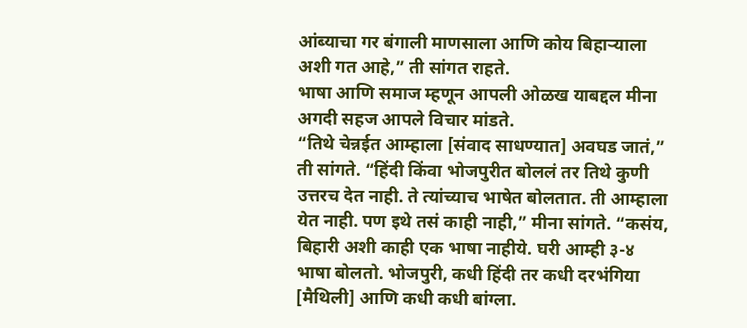आंब्याचा गर बंगाली माणसाला आणि कोय बिहाऱ्याला अशी गत आहे,” ती सांगत राहते.
भाषा आणि समाज म्हणून आपली ओळख याबद्दल मीना अगदी सहज आपले विचार मांडते.
“तिथे चेन्नईत आम्हाला [संवाद साधण्यात] अवघड जातं,” ती सांगते. “हिंदी किंवा भोजपुरीत बोललं तर तिथे कुणी उत्तरच देत नाही. ते त्यांच्याच भाषेत बोलतात. ती आम्हाला येत नाही. पण इथे तसं काही नाही,” मीना सांगते. “कसंय, बिहारी अशी काही एक भाषा नाहीये. घरी आम्ही ३-४ भाषा बोलतो. भोजपुरी, कधी हिंदी तर कधी दरभंगिया [मैथिली] आणि कधी कधी बांग्ला.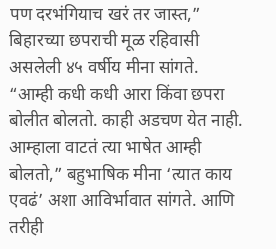पण दरभंगियाच खरं तर जास्त,” बिहारच्या छपराची मूळ रहिवासी असलेली ४५ वर्षीय मीना सांगते.
“आम्ही कधी कधी आरा किंवा छपरा बोलीत बोलतो. काही अडचण येत नाही. आम्हाला वाटतं त्या भाषेत आम्ही बोलतो,” बहुभाषिक मीना ‘त्यात काय एवढं’ अशा आविर्भावात सांगते. आणि तरीही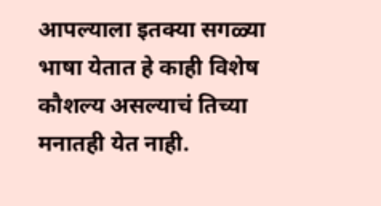आपल्याला इतक्या सगळ्या भाषा येतात हे काही विशेष कौशल्य असल्याचं तिच्या मनातही येत नाही.